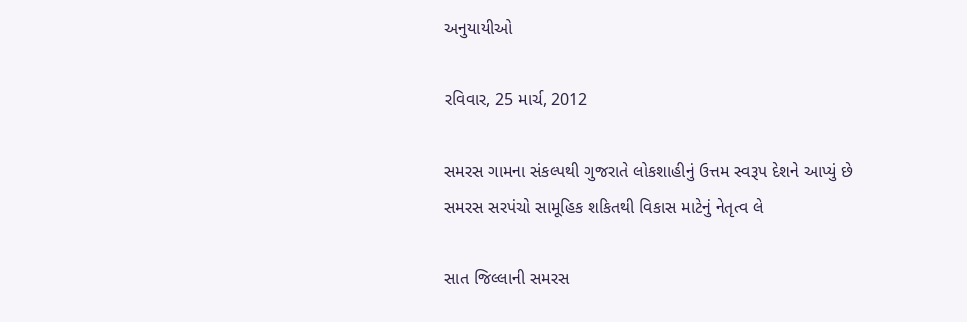અનુયાયીઓ

રવિવાર, 25 માર્ચ, 2012

સમરસ ગામના સંકલ્પથી ગુજરાતે લોકશાહીનું ઉત્તમ સ્વરૂપ દેશને આપ્યું છે સમરસ સરપંચો સામૂહિક શકિતથી વિકાસ માટેનું નેતૃત્વ લે

સાત જિલ્લાની સમરસ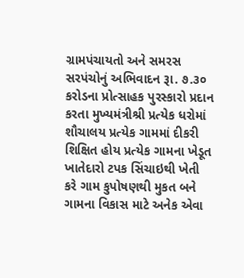ગ્રામપંચાયતો અને સમરસ સરપંચોનું અભિવાદન રૂા. ૭.૩૦ કરોડના પ્રોત્સાહક પુરસ્કારો પ્રદાન કરતા મુખ્યમંત્રીશ્રી પ્રત્યેક ધરોમાં શૌચાલય પ્રત્યેક ગામમાં દીકરી શિક્ષિત હોય પ્રત્યેક ગામના ખેડૂત ખાતેદારો ટપક સિંચાઇથી ખેતી કરે ગામ કુપોષણથી મુકત બને ગામના વિકાસ માટે અનેક એવા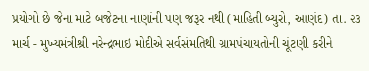પ્રયોગો છે જેના માટે બજેટના નાણાંની પણ જરૂર નથી (માહિતી બ્યુરો, આણંદ) તા. ૨૩ માર્ચ - મુખ્યમંત્રીશ્રી નરેન્દ્રભાઇ મોદીએ સર્વસંમતિથી ગ્રામપંચાયતોની ચૂંટણી કરીને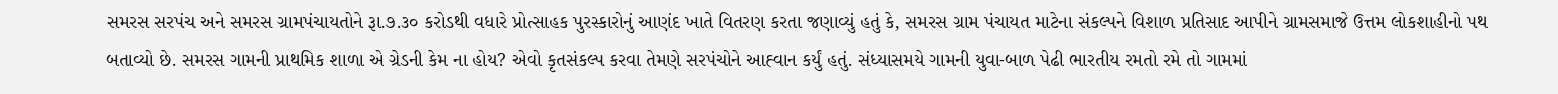સમરસ સરપંચ અને સમરસ ગ્રામપંચાયતોને રૂા.૭.૩૦ કરોડથી વધારે પ્રોત્સાહક પુરસ્કારોનું આણંદ ખાતે વિતરણ કરતા જણાવ્યું હતું કે, સમરસ ગ્રામ પંચાયત માટેના સંકલ્પને વિશાળ પ્રતિસાદ આપીને ગ્રામસમાજે ઉત્તમ લોકશાહીનો પથ બતાવ્યો છે. સમરસ ગામની પ્રાથમિક શાળા એ ગ્રેડની કેમ ના હોય? એવો કૃતસંકલ્પ કરવા તેમણે સરપંચોને આહ્‍વાન કર્યું હતું. સંધ્યાસમયે ગામની યુવા-બાળ પેઢી ભારતીય રમતો રમે તો ગામમાં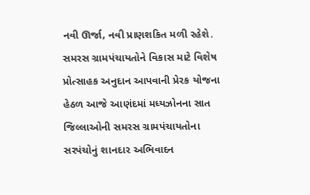નવી ઊર્જા, નવી પ્રાણશકિત મળી રહેશે. સમરસ ગ્રામપંચાયતોને વિકાસ માટે વિશેષ પ્રોત્સાહક અનુદાન આપવાની પ્રેરક યોજના હેઠળ આજે આણંદમાં મધ્યઝોનના સાત જિલ્લાઓની સમરસ ગ્રામપંચાયતોના સરપંચોનું શાનદાર અભિવાદન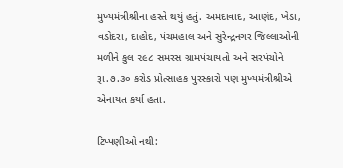મુખ્યમંત્રીશ્રીના હસ્તે થયું હતું. અમદાવાદ, આણંદ, ખેડા, વડોદરા, દાહોદ, પંચમહાલ અને સુરેન્દ્રનગર જિલ્લાઓની મળીને કુલ ૨૯૮ સમરસ ગ્રામપંચાયતો અને સરપંચોને રૂા.૭.૩૦ કરોડ પ્રોત્સાહક પુરસ્કારો પણ મુખ્યમંત્રીશ્રીએ એનાયત કર્યા હતા.

ટિપ્પણીઓ નથી: